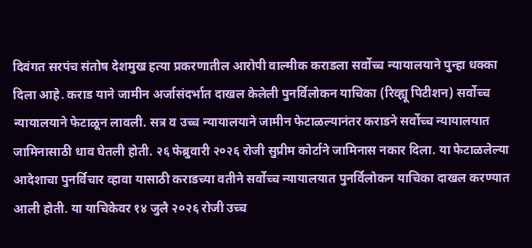दिवंगत सरपंच संतोष देशमुख हत्या प्रकरणातील आरोपी वाल्मीक कराडला सर्वोच्च न्यायालयाने पुन्हा धक्का दिला आहे. कराड याने जामीन अर्जासंदर्भात दाखल केलेली पुनर्विलोकन याचिका (रिव्ह्यू पिटीशन) सर्वोच्च न्यायालयाने फेटाळून लावली. सत्र व उच्च न्यायालयाने जामीन फेटाळल्यानंतर कराडने सर्वोच्च न्यायालयात जामिनासाठी धाव घेतली होती. २६ फेब्रुवारी २०२६ रोजी सुप्रीम कोर्टाने जामिनास नकार दिला. या फेटाळलेल्या आदेशाचा पुनर्विचार व्हावा यासाठी कराडच्या वतीने सर्वोच्च न्यायालयात पुनर्विलोकन याचिका दाखल करण्यात आली होती. या याचिकेवर १४ जुलै २०२६ रोजी उच्च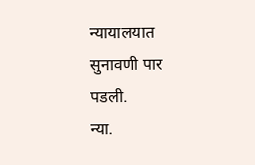न्यायालयात सुनावणी पार पडली.
न्या.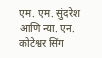एम. एम. सुंदरेश आणि न्या. एन. कोटेश्वर सिंग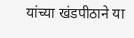यांच्या खंडपीठाने या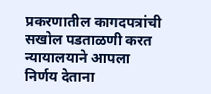प्रकरणातील कागदपत्रांची सखोल पडताळणी करत न्यायालयाने आपला निर्णय देताना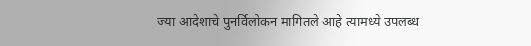ज्या आदेशाचे पुनर्विलोकन मागितले आहे त्यामध्ये उपलब्ध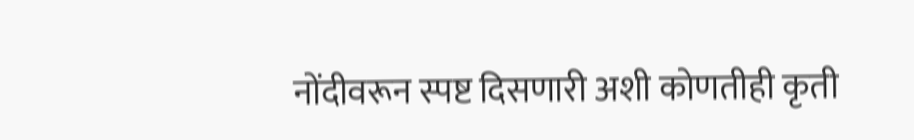नोंदीवरून स्पष्ट दिसणारी अशी कोणतीही कृती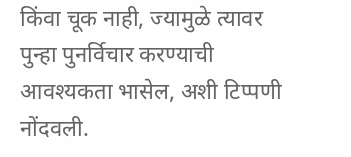किंवा चूक नाही, ज्यामुळे त्यावर पुन्हा पुनर्विचार करण्याची आवश्यकता भासेल, अशी टिप्पणी नोंदवली.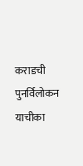कराडची पुनर्विलोकन याचीका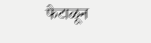फेटाळून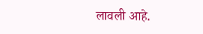लावली आहे.